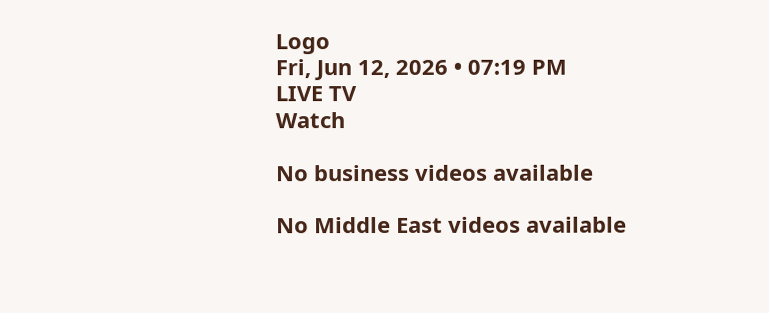Logo
Fri, Jun 12, 2026 • 07:19 PM
LIVE TV
Watch

No business videos available

No Middle East videos available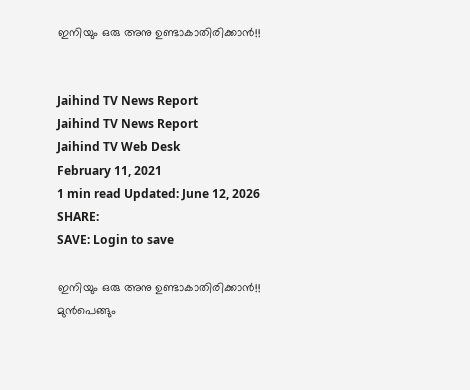ഇനിയും ഒരു അനു ഉണ്ടാകാതിരിക്കാൻ!!


Jaihind TV News Report
Jaihind TV News Report
Jaihind TV Web Desk
February 11, 2021
1 min read Updated: June 12, 2026
SHARE:
SAVE: Login to save

ഇനിയും ഒരു അനു ഉണ്ടാകാതിരിക്കാൻ!!
മുന്‍പെങ്ങും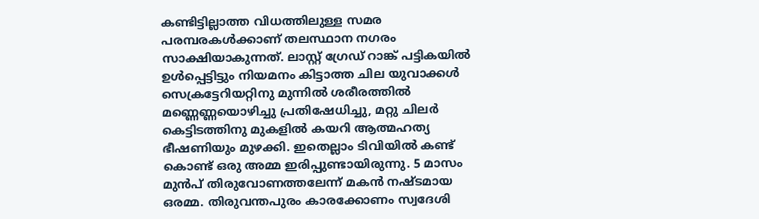കണ്ടിട്ടില്ലാത്ത വിധത്തിലുള്ള സമര പരമ്പരകള്‍ക്കാണ് തലസ്ഥാന നഗരം സാക്ഷിയാകുന്നത്. ലാസ്റ്റ് ഗ്രേഡ് റാങ്ക് പട്ടികയില്‍ ഉള്‍പ്പെട്ടിട്ടും നിയമനം കിട്ടാത്ത ചില യുവാക്കള്‍ സെക്രട്ടേറിയറ്റിനു മുന്നില്‍ ശരീരത്തില്‍ മണ്ണെണ്ണയൊഴിച്ചു പ്രതിഷേധിച്ചു, മറ്റു ചിലര്‍ കെട്ടിടത്തിനു മുകളില്‍ കയറി ആത്മഹത്യ ഭീഷണിയും മുഴക്കി. ഇതെല്ലാം ടിവിയില്‍ കണ്ട് കൊണ്ട് ഒരു അമ്മ ഇരിപ്പുണ്ടായിരുന്നു. 5 മാസം മുന്‍പ് തിരുവോണത്തലേന്ന് മകന്‍ നഷ്ടമായ ഒരമ്മ. തിരുവന്തപുരം കാരക്കോണം സ്വദേശി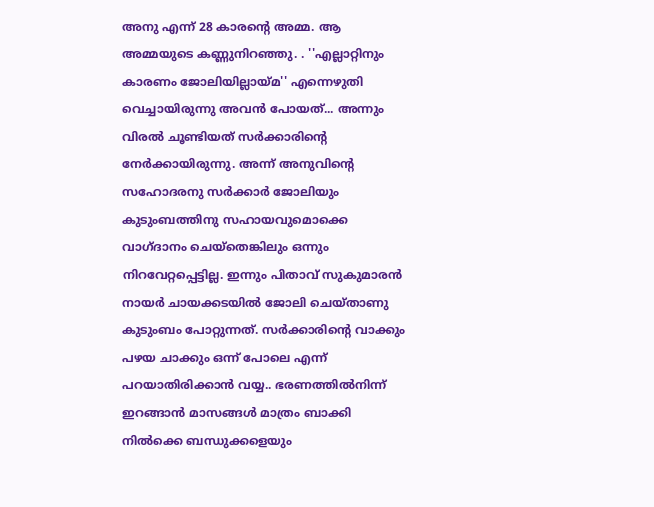അനു എന്ന് 28 കാരന്‍റെ അമ്മ. ആ അമ്മയുടെ കണ്ണുനിറഞ്ഞു. . ''എല്ലാറ്റിനും കാരണം ജോലിയില്ലായ്മ'' എന്നെഴുതി വെച്ചായിരുന്നു അവന്‍ പോയത്... അന്നും വിരല്‍ ചൂണ്ടിയത് സര്‍ക്കാരിന്‍റെ നേര്‍ക്കായിരുന്നു. അന്ന് അനുവിന്‍റെ സഹോദരനു സര്‍ക്കാര്‍ ജോലിയും കുടുംബത്തിനു സഹായവുമൊക്കെ വാഗ്ദാനം ചെയ്തെങ്കിലും ഒന്നും നിറവേറ്റപ്പെട്ടില്ല. ഇന്നും പിതാവ് സുകുമാരന്‍ നായര്‍ ചായക്കടയില്‍ ജോലി ചെയ്താണു കുടുംബം പോറ്റുന്നത്. സര്‍ക്കാരിന്‍റെ വാക്കും പഴയ ചാക്കും ഒന്ന് പോലെ എന്ന് പറയാതിരിക്കാന്‍ വയ്യ.. ഭരണത്തില്‍നിന്ന് ഇറങ്ങാന്‍ മാസങ്ങള്‍ മാത്രം ബാക്കി നില്‍ക്കെ ബന്ധുക്കളെയും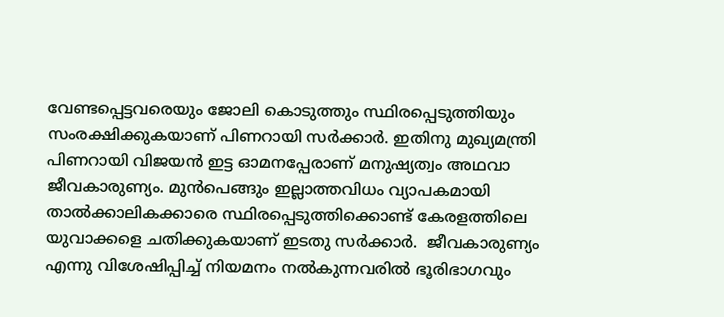വേണ്ടപ്പെട്ടവരെയും ജോലി കൊടുത്തും സ്ഥിരപ്പെടുത്തിയും സംരക്ഷിക്കുകയാണ് പിണറായി സര്‍ക്കാര്‍. ഇതിനു മുഖ്യമന്ത്രി പിണറായി വിജയന്‍ ഇട്ട ഓമനപ്പേരാണ് മനുഷ്യത്വം അഥവാ ജീവകാരുണ്യം. മുന്‍പെങ്ങും ഇല്ലാത്തവിധം വ്യാപകമായി താല്‍ക്കാലികക്കാരെ സ്ഥിരപ്പെടുത്തിക്കൊണ്ട് കേരളത്തിലെ യുവാക്കളെ ചതിക്കുകയാണ് ഇടതു സര്‍ക്കാര്‍.  ജീവകാരുണ്യം എന്നു വിശേഷിപ്പിച്ച് നിയമനം നല്‍കുന്നവരില്‍ ഭൂരിഭാഗവും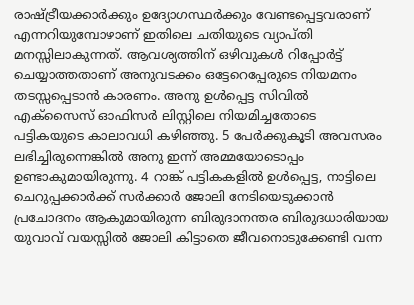രാഷ്ട്രീയക്കാര്‍ക്കും ഉദ്യോഗസ്ഥര്‍ക്കും വേണ്ടപ്പെട്ടവരാണ് എന്നറിയുമ്പോഴാണ് ഇതിലെ ചതിയുടെ വ്യാപ്തി മനസ്സിലാകുന്നത്. ആവശ്യത്തിന് ഒഴിവുകള്‍ റിപ്പോര്‍ട്ട് ചെയ്യാത്തതാണ് അനുവടക്കം ഒട്ടേറെപ്പേരുടെ നിയമനം തടസ്സപ്പെടാന്‍ കാരണം. അനു ഉള്‍പ്പെട്ട സിവില്‍ എക്സൈസ് ഓഫിസര്‍ ലിസ്റ്റിലെ നിയമിച്ചതോടെ പട്ടികയുടെ കാലാവധി കഴിഞ്ഞു. 5 പേര്‍ക്കുകൂടി അവസരം ലഭിച്ചിരുന്നെങ്കില്‍ അനു ഇന്ന് അമ്മയോടൊപ്പം ഉണ്ടാകുമായിരുന്നു. 4 റാങ്ക് പട്ടികകളില്‍ ഉള്‍പ്പെട്ട, നാട്ടിലെ ചെറുപ്പക്കാര്‍ക്ക് സര്‍ക്കാര്‍ ജോലി നേടിയെടുക്കാന്‍ പ്രചോദനം ആകുമായിരുന്ന ബിരുദാനന്തര ബിരുദധാരിയായ യുവാവ് വയസ്സില്‍ ജോലി കിട്ടാതെ ജീവനൊടുക്കേണ്ടി വന്ന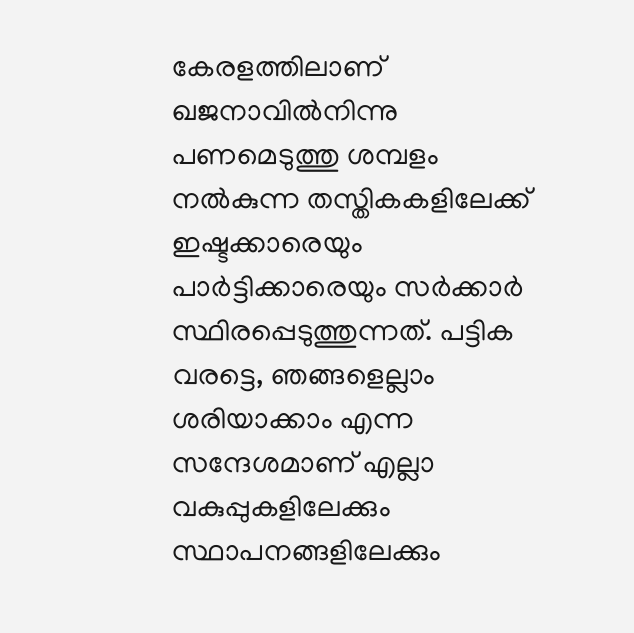കേരളത്തിലാണ് ഖജനാവില്‍നിന്നു പണമെടുത്തു ശമ്പളം നല്‍കുന്ന തസ്തികകളിലേക്ക് ഇഷ്ടക്കാരെയും പാര്‍ട്ടിക്കാരെയും സര്‍ക്കാര്‍ സ്ഥിരപ്പെടുത്തുന്നത്. പട്ടിക വരട്ടെ, ഞങ്ങളെല്ലാം ശരിയാക്കാം എന്ന സന്ദേശമാണ് എല്ലാ വകുപ്പുകളിലേക്കും സ്ഥാപനങ്ങളിലേക്കും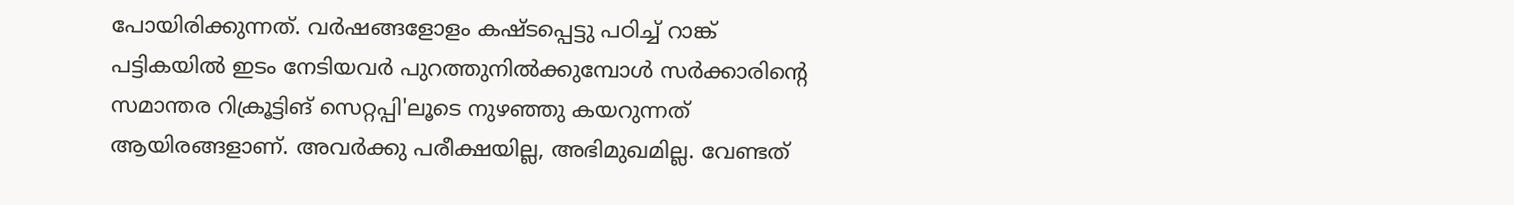പോയിരിക്കുന്നത്. വര്‍ഷങ്ങളോളം കഷ്ടപ്പെട്ടു പഠിച്ച് റാങ്ക് പട്ടികയില്‍ ഇടം നേടിയവര്‍ പുറത്തുനില്‍ക്കുമ്പോള്‍ സര്‍ക്കാരിന്‍റെ സമാന്തര റിക്രൂട്ടിങ് സെറ്റപ്പി'ലൂടെ നുഴഞ്ഞു കയറുന്നത് ആയിരങ്ങളാണ്. അവര്‍ക്കു പരീക്ഷയില്ല, അഭിമുഖമില്ല. വേണ്ടത്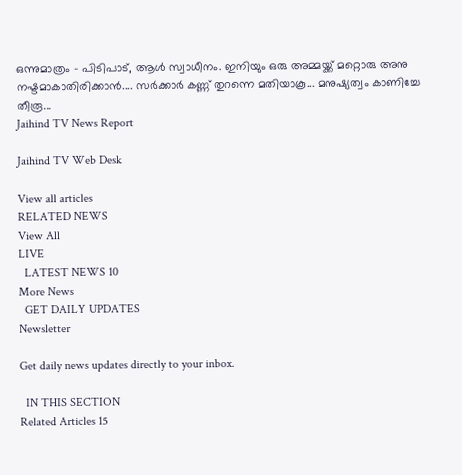ഒന്നുമാത്രം - പിടിപാട്, ആള്‍ സ്വാധീനം. ഇനിയും ഒരു അമ്മയ്ക്ക് മറ്റൊരു അനു നഷ്ടമാകാതിരിക്കാന്‍.... സര്‍ക്കാര്‍ കണ്ണ് തുറന്നെ മതിയാകൂ... മനുഷ്യത്വം കാണിച്ചേ തീരൂ...
Jaihind TV News Report

Jaihind TV Web Desk

View all articles
RELATED NEWS
View All
LIVE
  LATEST NEWS 10
More News
  GET DAILY UPDATES
Newsletter

Get daily news updates directly to your inbox.

  IN THIS SECTION
Related Articles 15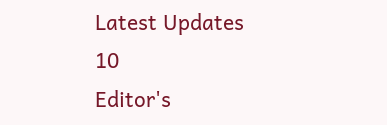Latest Updates 10
Editor's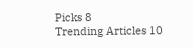Picks 8
Trending Articles 10